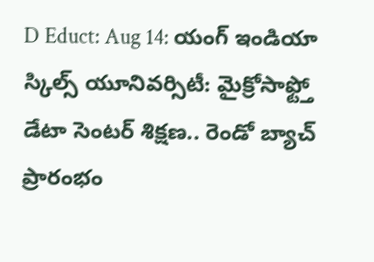D Educt: Aug 14: యంగ్ ఇండియా స్కిల్స్ యూనివర్సిటీ: మైక్రోసాఫ్ట్తో డేటా సెంటర్ శిక్షణ.. రెండో బ్యాచ్ ప్రారంభం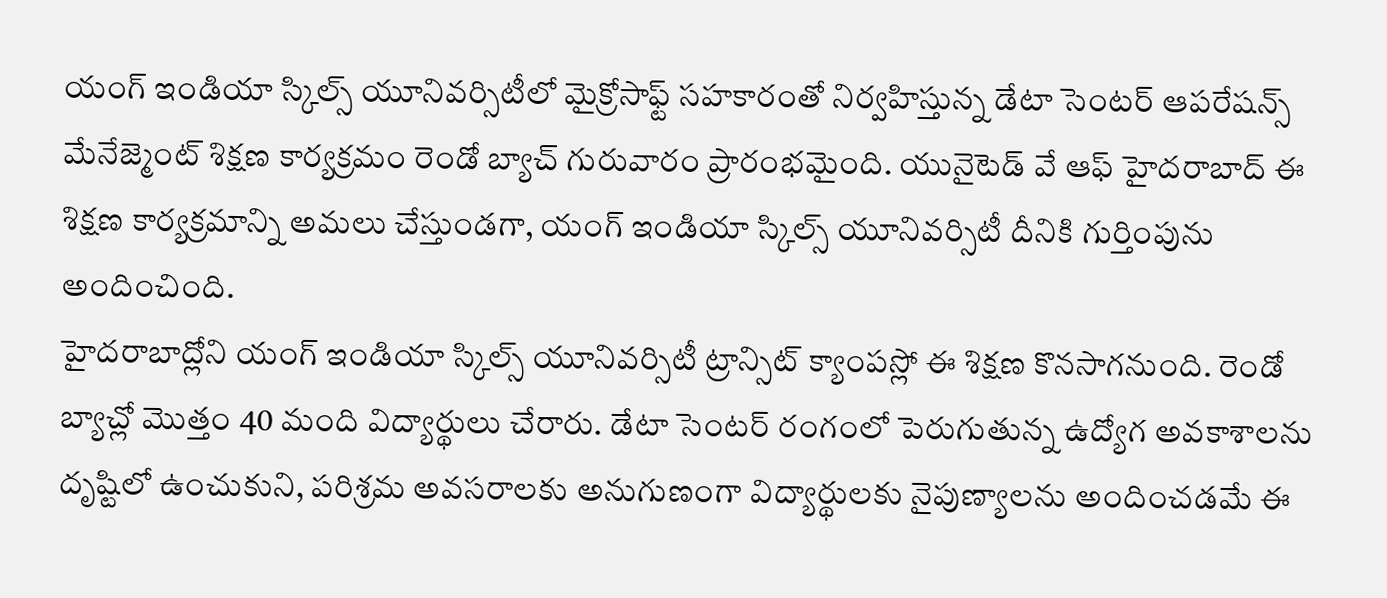యంగ్ ఇండియా స్కిల్స్ యూనివర్సిటీలో మైక్రోసాఫ్ట్ సహకారంతో నిర్వహిస్తున్న డేటా సెంటర్ ఆపరేషన్స్ మేనేజ్మెంట్ శిక్షణ కార్యక్రమం రెండో బ్యాచ్ గురువారం ప్రారంభమైంది. యునైటెడ్ వే ఆఫ్ హైదరాబాద్ ఈ శిక్షణ కార్యక్రమాన్ని అమలు చేస్తుండగా, యంగ్ ఇండియా స్కిల్స్ యూనివర్సిటీ దీనికి గుర్తింపును అందించింది.
హైదరాబాద్లోని యంగ్ ఇండియా స్కిల్స్ యూనివర్సిటీ ట్రాన్సిట్ క్యాంపస్లో ఈ శిక్షణ కొనసాగనుంది. రెండో బ్యాచ్లో మొత్తం 40 మంది విద్యార్థులు చేరారు. డేటా సెంటర్ రంగంలో పెరుగుతున్న ఉద్యోగ అవకాశాలను దృష్టిలో ఉంచుకుని, పరిశ్రమ అవసరాలకు అనుగుణంగా విద్యార్థులకు నైపుణ్యాలను అందించడమే ఈ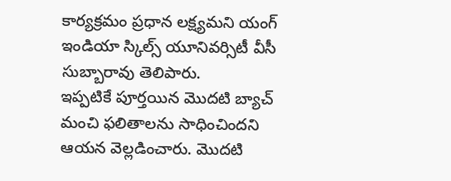కార్యక్రమం ప్రధాన లక్ష్యమని యంగ్ ఇండియా స్కిల్స్ యూనివర్సిటీ వీసీ సుబ్బారావు తెలిపారు.
ఇప్పటికే పూర్తయిన మొదటి బ్యాచ్ మంచి ఫలితాలను సాధించిందని ఆయన వెల్లడించారు. మొదటి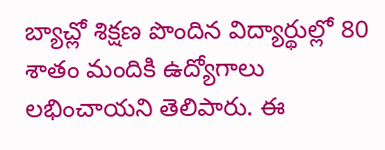బ్యాచ్లో శిక్షణ పొందిన విద్యార్థుల్లో 80 శాతం మందికి ఉద్యోగాలు లభించాయని తెలిపారు. ఈ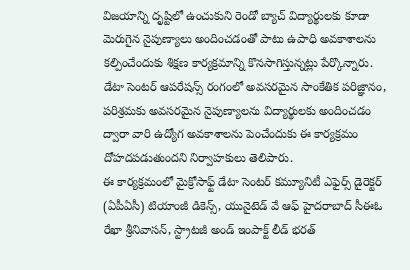విజయాన్ని దృష్టిలో ఉంచుకుని రెండో బ్యాచ్ విద్యార్థులకు కూడా మెరుగైన నైపుణ్యాలు అందించడంతో పాటు ఉపాధి అవకాశాలను కల్పించేందుకు శిక్షణ కార్యక్రమాన్ని కొనసాగిస్తున్నట్లు పేర్కొన్నారు.
డేటా సెంటర్ ఆపరేషన్స్ రంగంలో అవసరమైన సాంకేతిక పరిజ్ఞానం, పరిశ్రమకు అవసరమైన నైపుణ్యాలను విద్యార్థులకు అందించడం ద్వారా వారి ఉద్యోగ అవకాశాలను పెంచేందుకు ఈ కార్యక్రమం దోహదపడుతుందని నిర్వాహకులు తెలిపారు.
ఈ కార్యక్రమంలో మైక్రోసాఫ్ట్ డేటా సెంటర్ కమ్యూనిటీ ఎఫైర్స్ డైరెక్టర్ (ఏపీఏసీ) టియాంజీ డికెన్స్, యునైటెడ్ వే ఆఫ్ హైదరాబాద్ సీఈఓ రేఖా శ్రీనివాసన్, స్ట్రాటజీ అండ్ ఇంపాక్ట్ లీడ్ భరత్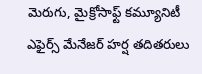మెరుగు, మైక్రోసాఫ్ట్ కమ్యూనిటీ ఎఫైర్స్ మేనేజర్ హర్ష తదితరులు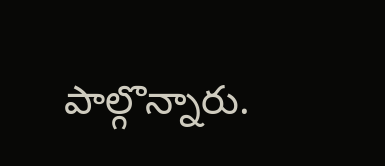పాల్గొన్నారు.